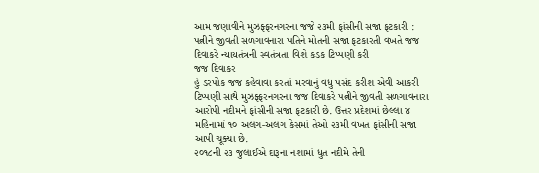આમ જણાવીને મુઝફ્ફરનગરના જજે ૨૩મી ફાંસીની સજા ફટકારી : પત્નીને જીવતી સળગાવનારા પતિને મોતની સજા ફટકારતી વખતે જજ દિવાકરે ન્યાયતંત્રની સ્વતંત્રતા વિશે કડક ટિપ્પણી કરી
જજ દિવાકર
હું ડરપોક જજ કહેવાવા કરતાં મરવાનું વધુ પસંદ કરીશ એવી આકરી ટિપ્પણી સાથે મુઝફ્ફરનગરના જજ દિવાકરે પત્નીને જીવતી સળગાવનારા આરોપી નદીમને ફાંસીની સજા ફટકારી છે. ઉત્તર પ્રદેશમાં છેલ્લા ૪ મહિનામાં ૧૦ અલગ-અલગ કેસમાં તેઓ ૨૩મી વખત ફાંસીની સજા આપી ચૂક્યા છે.
૨૦૧૮ની ૨૩ જુલાઈએ દારૂના નશામાં ધુત નદીમે તેની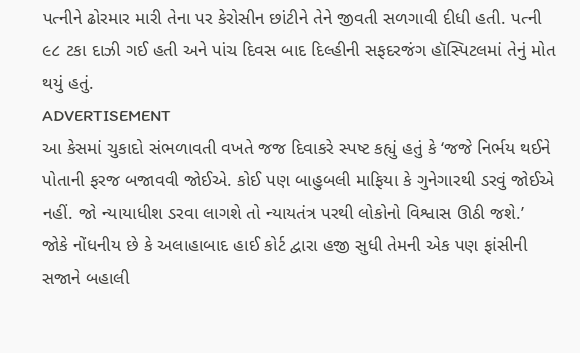પત્નીને ઢોરમાર મારી તેના પર કેરોસીન છાંટીને તેને જીવતી સળગાવી દીધી હતી. પત્ની ૯૮ ટકા દાઝી ગઈ હતી અને પાંચ દિવસ બાદ દિલ્હીની સફદરજંગ હૉસ્પિટલમાં તેનું મોત થયું હતું.
ADVERTISEMENT
આ કેસમાં ચુકાદો સંભળાવતી વખતે જજ દિવાકરે સ્પષ્ટ કહ્યું હતું કે ‘જજે નિર્ભય થઈને પોતાની ફરજ બજાવવી જોઈએ. કોઈ પણ બાહુબલી માફિયા કે ગુનેગારથી ડરવું જોઈએ નહીં. જો ન્યાયાધીશ ડરવા લાગશે તો ન્યાયતંત્ર પરથી લોકોનો વિશ્વાસ ઊઠી જશે.’
જોકે નોંધનીય છે કે અલાહાબાદ હાઈ કોર્ટ દ્વારા હજી સુધી તેમની એક પણ ફાંસીની સજાને બહાલી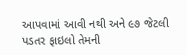આપવામાં આવી નથી અને ૯૭ જેટલી પડતર ફાઇલો તેમની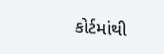કોર્ટમાંથી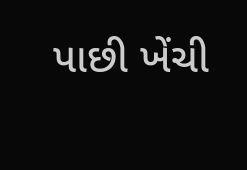પાછી ખેંચી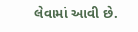લેવામાં આવી છે.